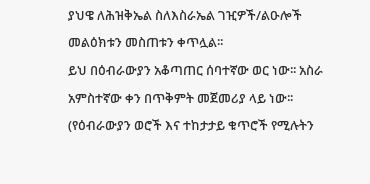ያህዌ ለሕዝቅኤል ስለእስራኤል ገዢዎች/ልዑሎች መልዕክቱን መስጠቱን ቀጥሏል፡፡
ይህ በዕብራውያን አቆጣጠር ሰባተኛው ወር ነው፡፡ አስራ አምስተኛው ቀን በጥቅምት መጀመሪያ ላይ ነው፡፡ (የዕብራውያን ወሮች እና ተከታታይ ቁጥሮች የሚሉትን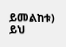ይመልከቱ)
ይህ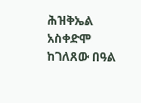ሕዝቅኤል አስቀድሞ ከገለጸው በዓል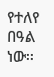የተለየ በዓል ነው፡፡